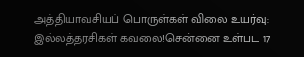அத்தியாவசியப் பொருள்கள் விலை உயர்வு: இல்லத்தரசிகள் கவலை!சென்னை உள்பட 17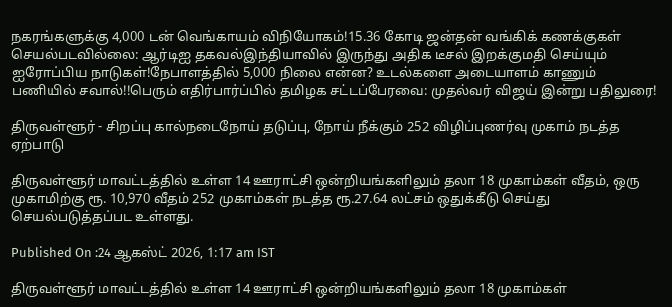நகரங்களுக்கு 4,000 டன் வெங்காயம் விநியோகம்!15.36 கோடி ஜன்தன் வங்கிக் கணக்குகள் செயல்படவில்லை: ஆர்டிஐ தகவல்இந்தியாவில் இருந்து அதிக டீசல் இறக்குமதி செய்யும் ஐரோப்பிய நாடுகள்!நேபாளத்தில் 5,000 நிலை என்ன? உடல்களை அடையாளம் காணும் பணியில் சவால்!!பெரும் எதிர்பார்ப்பில் தமிழக சட்டப்பேரவை: முதல்வர் விஜய் இன்று பதிலுரை!

திருவள்ளூர் - சிறப்பு கால்நடைநோய் தடுப்பு, நோய் நீக்கும் 252 விழிப்புணர்வு முகாம் நடத்த ஏற்பாடு

திருவள்ளூர் மாவட்டத்தில் உள்ள 14 ஊராட்சி ஒன்றியங்களிலும் தலா 18 முகாம்கள் வீதம், ஒரு முகாமிற்கு ரூ. 10,970 வீதம் 252 முகாம்கள் நடத்த ரூ.27.64 லட்சம் ஒதுக்கீடு செய்து செயல்படுத்தப்பட உள்ளது.

Published On :24 ஆகஸ்ட் 2026, 1:17 am IST

திருவள்ளூர் மாவட்டத்தில் உள்ள 14 ஊராட்சி ஒன்றியங்களிலும் தலா 18 முகாம்கள்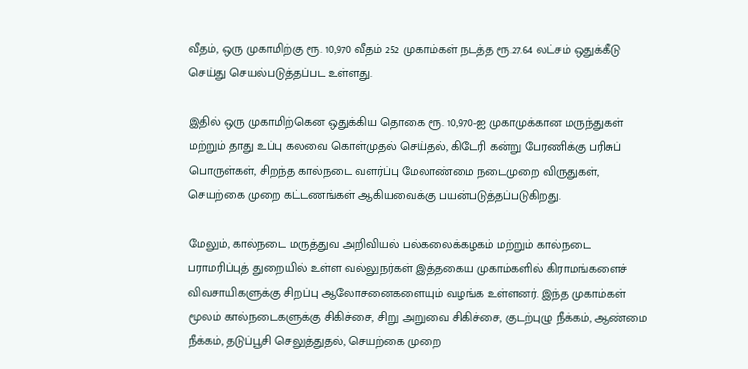வீதம், ஒரு முகாமிற்கு ரூ. 10,970 வீதம் 252 முகாம்கள் நடத்த ரூ.27.64 லட்சம் ஒதுக்கீடு செய்து செயல்படுத்தப்பட உள்ளது.

இதில் ஒரு முகாமிற்கென ஒதுக்கிய தொகை ரூ. 10,970-ஐ முகாமுக்கான மருந்துகள் மற்றும் தாது உப்பு கலவை கொள்முதல் செய்தல், கிடேரி கன்று பேரணிக்கு பரிசுப் பொருள்கள், சிறந்த கால்நடை வளர்ப்பு மேலாண்மை நடைமுறை விருதுகள், செயற்கை முறை கட்டணங்கள் ஆகியவைக்கு பயன்படுத்தப்படுகிறது.

மேலும், கால்நடை மருத்துவ அறிவியல் பல்கலைக்கழகம் மற்றும் கால்நடை பராமரிப்புத் துறையில் உள்ள வல்லுநர்கள் இத்தகைய முகாம்களில் கிராமங்களைச் விவசாயிகளுக்கு சிறப்பு ஆலோசனைகளையும் வழங்க உள்ளனர். இந்த முகாம்கள் மூலம் கால்நடைகளுக்கு சிகிச்சை, சிறு அறுவை சிகிச்சை, குடற்புழு நீக்கம், ஆண்மை நீக்கம், தடுப்பூசி செலுத்துதல், செயற்கை முறை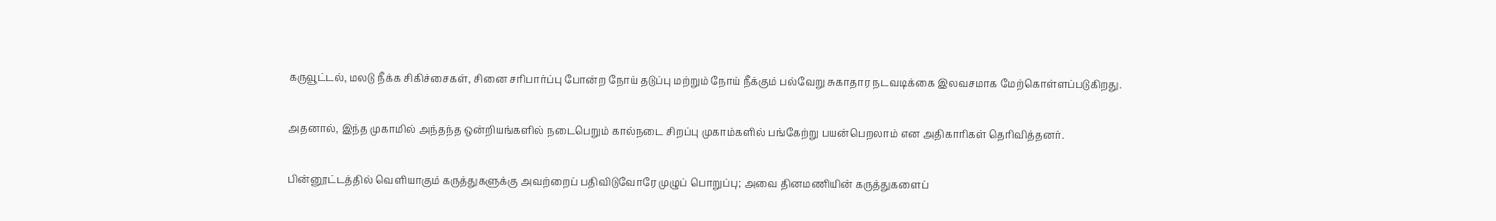கருவூட்டல், மலடு நீக்க சிகிச்சைகள், சினை சரிபார்ப்பு போன்ற நோய் தடுப்பு மற்றும் நோய் நீக்கும் பல்வேறு சுகாதார நடவடிக்கை இலவசமாக மேற்கொள்ளப்படுகிறது.

அதனால், இந்த முகாமில் அந்தந்த ஒன்றியங்களில் நடைபெறும் கால்நடை சிறப்பு முகாம்களில் பங்கேற்று பயன்பெறலாம் என அதிகாரிகள் தெரிவித்தனர்.

பின்னூட்டத்தில் வெளியாகும் கருத்துகளுக்கு அவற்றைப் பதிவிடுவோரே முழுப் பொறுப்பு; அவை தினமணியின் கருத்துகளைப்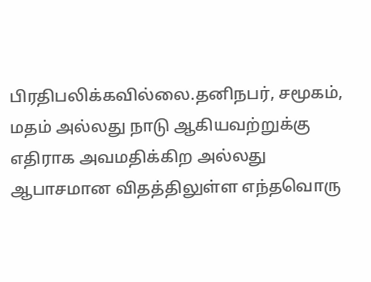பிரதிபலிக்கவில்லை.தனிநபர், சமூகம், மதம் அல்லது நாடு ஆகியவற்றுக்கு எதிராக அவமதிக்கிற அல்லது ஆபாசமான விதத்திலுள்ள எந்தவொரு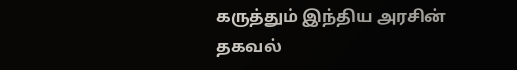கருத்தும் இந்திய அரசின் தகவல்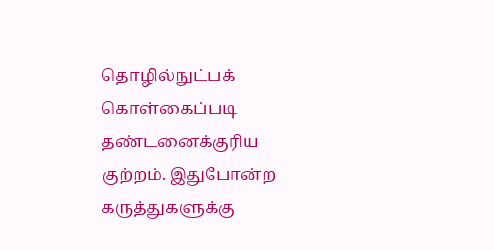தொழில்நுட்பக் கொள்கைப்படி தண்டனைக்குரிய குற்றம். இதுபோன்ற கருத்துகளுக்கு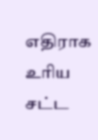எதிராக உரிய சட்ட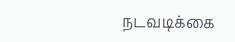நடவடிக்கை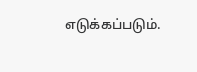எடுக்கப்படும்.